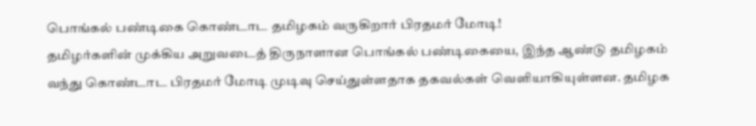பொங்கல் பண்டிகை கொண்டாட தமிழகம் வருகிறார் பிரதமர் மோடி!
தமிழர்களின் முக்கிய அறுவடைத் திருநாளான பொங்கல் பண்டிகையை, இந்த ஆண்டு தமிழகம் வந்து கொண்டாட பிரதமர் மோடி முடிவு செய்துள்ளதாக தகவல்கள் வெளியாகியுள்ளன. தமிழக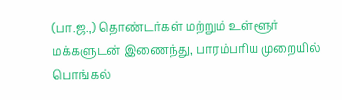(பா.ஜ.,) தொண்டர்கள் மற்றும் உள்ளூர் மக்களுடன் இணைந்து, பாரம்பரிய முறையில் பொங்கல்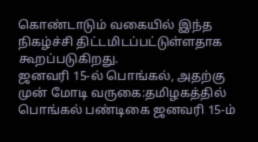கொண்டாடும் வகையில் இந்த நிகழ்ச்சி திட்டமிடப்பட்டுள்ளதாக கூறப்படுகிறது.
ஜனவரி 15-ல் பொங்கல், அதற்கு முன் மோடி வருகை:தமிழகத்தில் பொங்கல் பண்டிகை ஜனவரி 15-ம்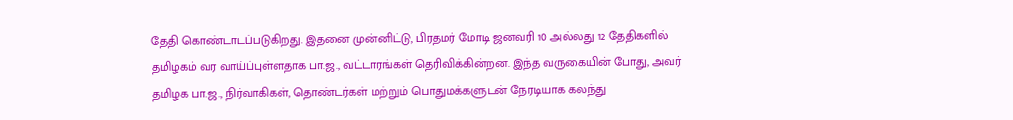தேதி கொண்டாடப்படுகிறது. இதனை முன்னிட்டு, பிரதமர் மோடி ஜனவரி 10 அல்லது 12 தேதிகளில் தமிழகம் வர வாய்ப்புள்ளதாக பா.ஜ., வட்டாரங்கள் தெரிவிக்கின்றன. இந்த வருகையின் போது, அவர் தமிழக பா.ஜ., நிர்வாகிகள், தொண்டர்கள் மற்றும் பொதுமக்களுடன் நேரடியாக கலந்து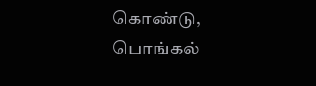கொண்டு, பொங்கல்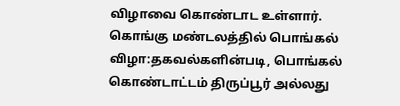விழாவை கொண்டாட உள்ளார்.
கொங்கு மண்டலத்தில் பொங்கல் விழா:தகவல்களின்படி, பொங்கல் கொண்டாட்டம் திருப்பூர் அல்லது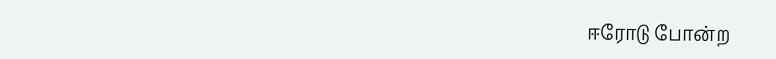ஈரோடு போன்ற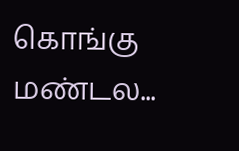கொங்கு மண்டல...